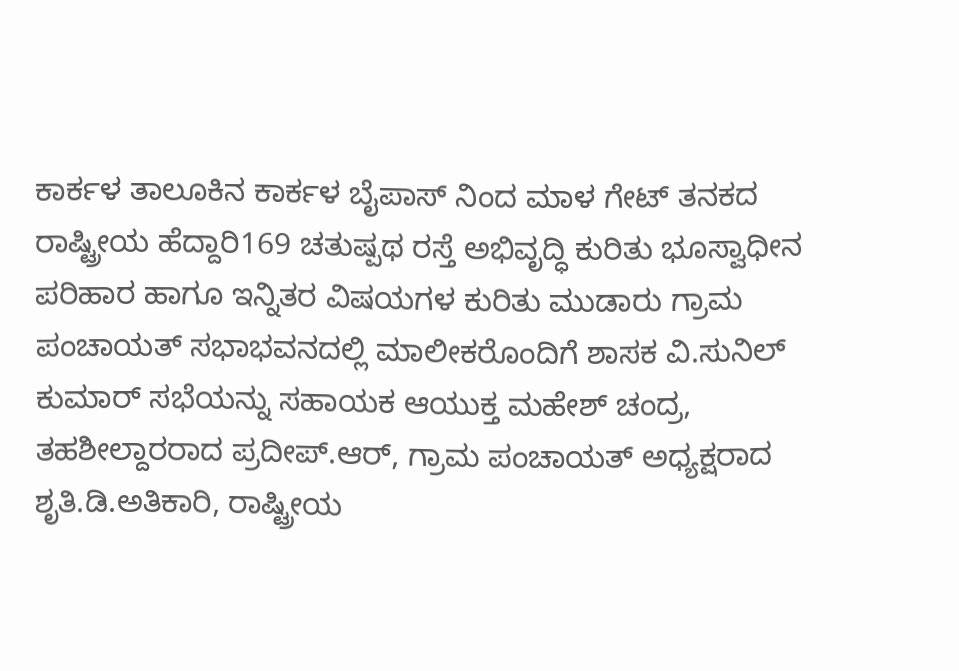ಕಾರ್ಕಳ ತಾಲೂಕಿನ ಕಾರ್ಕಳ ಬೈಪಾಸ್ ನಿಂದ ಮಾಳ ಗೇಟ್ ತನಕದ ರಾಷ್ಟ್ರೀಯ ಹೆದ್ದಾರಿ169 ಚತುಷ್ಪಥ ರಸ್ತೆ ಅಭಿವೃದ್ಧಿ ಕುರಿತು ಭೂಸ್ವಾಧೀನ ಪರಿಹಾರ ಹಾಗೂ ಇನ್ನಿತರ ವಿಷಯಗಳ ಕುರಿತು ಮುಡಾರು ಗ್ರಾಮ ಪಂಚಾಯತ್ ಸಭಾಭವನದಲ್ಲಿ ಮಾಲೀಕರೊಂದಿಗೆ ಶಾಸಕ ವಿ.ಸುನಿಲ್ ಕುಮಾರ್ ಸಭೆಯನ್ನು ಸಹಾಯಕ ಆಯುಕ್ತ ಮಹೇಶ್ ಚಂದ್ರ, ತಹಶೀಲ್ದಾರರಾದ ಪ್ರದೀಪ್.ಆರ್, ಗ್ರಾಮ ಪಂಚಾಯತ್ ಅಧ್ಯಕ್ಷರಾದ ಶೃತಿ.ಡಿ.ಅತಿಕಾರಿ, ರಾಷ್ಟ್ರೀಯ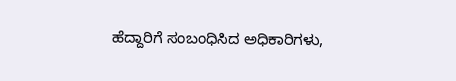ಹೆದ್ದಾರಿಗೆ ಸಂಬಂಧಿಸಿದ ಅಧಿಕಾರಿಗಳು,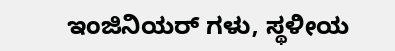ಇಂಜಿನಿಯರ್ ಗಳು, ಸ್ಥಳೀಯ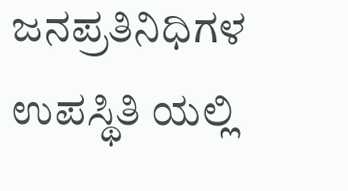ಜನಪ್ರತಿನಿಧಿಗಳ ಉಪಸ್ಥಿತಿ ಯಲ್ಲಿ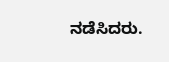ನಡೆಸಿದರು.